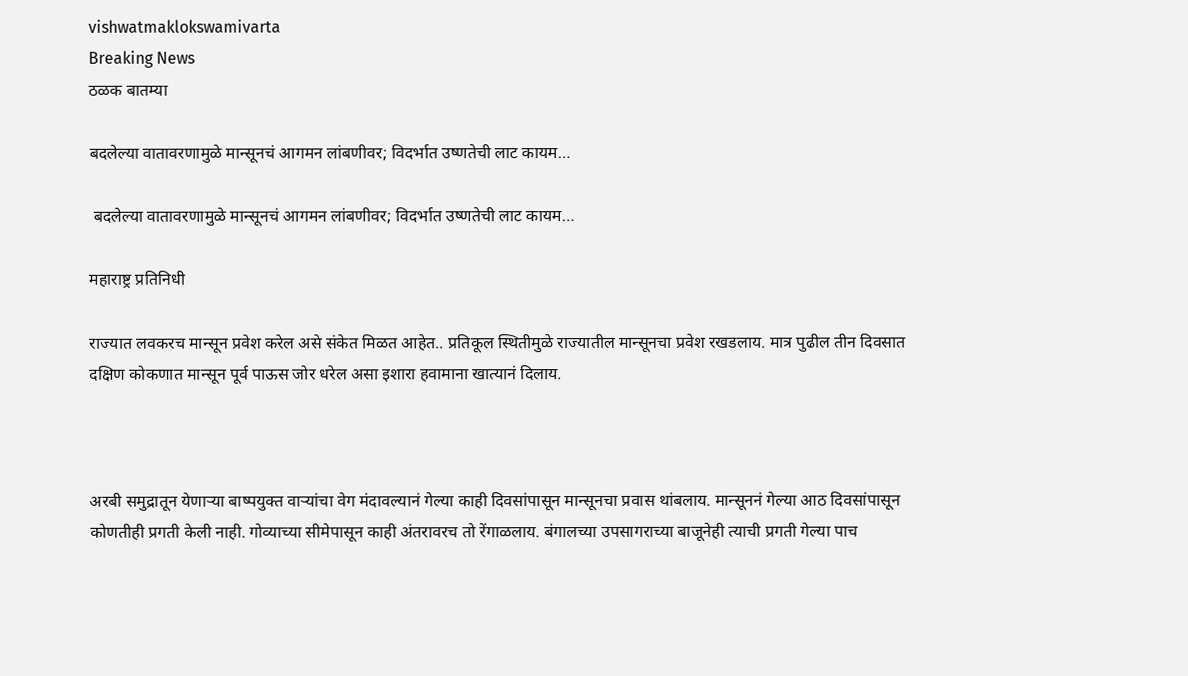vishwatmaklokswamivarta
Breaking News
ठळक बातम्या

बदलेल्या वातावरणामुळे मान्सूनचं आगमन लांबणीवर; विदर्भात उष्णतेची लाट कायम…

 बदलेल्या वातावरणामुळे मान्सूनचं आगमन लांबणीवर; विदर्भात उष्णतेची लाट कायम…

महाराष्ट्र प्रतिनिधी

राज्यात लवकरच मान्सून प्रवेश करेल असे संकेत मिळत आहेत.. प्रतिकूल स्थितीमुळे राज्यातील मान्सूनचा प्रवेश रखडलाय. मात्र पुढील तीन दिवसात दक्षिण कोकणात मान्सून पूर्व पाऊस जोर धरेल असा इशारा हवामाना खात्यानं दिलाय.



अरबी समुद्रातून येणाऱ्या बाष्पयुक्त वाऱ्यांचा वेग मंदावल्यानं गेल्या काही दिवसांपासून मान्सूनचा प्रवास थांबलाय. मान्सूननं गेल्या आठ दिवसांपासून कोणतीही प्रगती केली नाही. गोव्याच्या सीमेपासून काही अंतरावरच तो रेंगाळलाय. बंगालच्या उपसागराच्या बाजूनेही त्याची प्रगती गेल्या पाच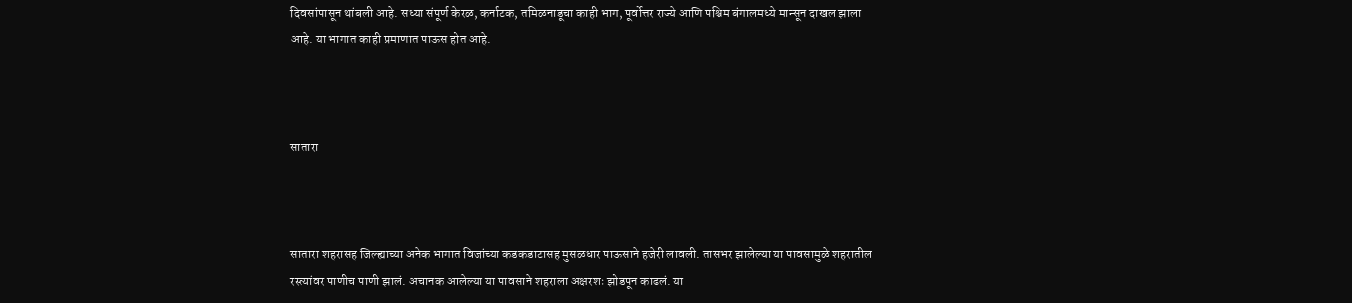दिवसांपासून थांबली आहे. सध्या संपूर्ण केरळ, कर्नाटक, तमिळनाडूचा काही भाग, पूर्वोत्तर राज्ये आणि पश्चिम बंगालमध्ये मान्सून दाखल झाला आहे. या भागात काही प्रमाणात पाऊस होत आहे.



सातारा



सातारा शहरासह जिल्ह्याच्या अनेक भागात विजांच्या कडकडाटासह मुसळधार पाऊसाने हजेरी लावली. तासभर झालेल्या या पावसामुळे शहरातील रस्त्यांवर पाणीच पाणी झालं. अचानक आलेल्या या पावसाने शहराला अक्षरशः झोडपून काढलं. या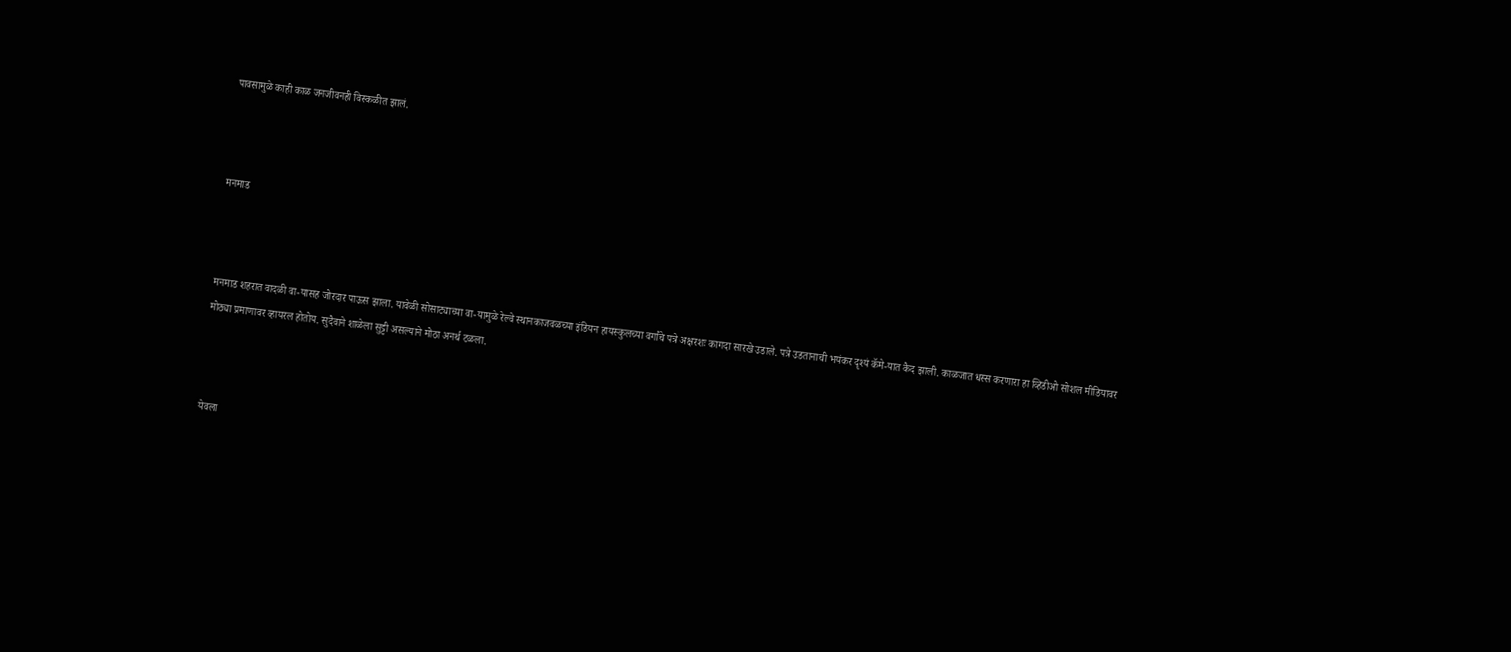पावसामुळे काही काळ जनजीवनही विस्कळीत झालं.



मनमाड



मनमाड शहरात वादळी वा-यासह जोरदार पाऊस झाला. यावेळी सोसाट्याच्या वा-यामुळे रेल्वे स्थानकाजवळच्या इंडियन हायस्कुलच्या वर्गांचे पत्रे अक्षरशः कागदा सारखे उडाले. पत्रे उडतानाची भयंकर दृश्यं कॅमे-यात कैद झाली. काळजात धस्स करणारा हा व्हिडीओ सोशल मीडियावर मोठ्या प्रमाणावर व्हायरल होतोय. सुदैवाने शाळेला सुट्टी असल्याने मोठा अनर्थ टळला.



येवला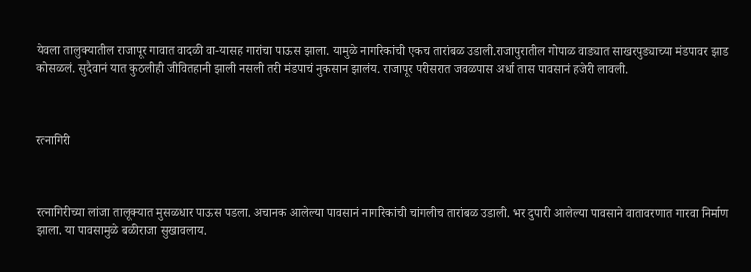येवला तालुक्यातील राजापूर गावात वादळी वा-यासह गारांचा पाऊस झाला. यामुळे नागरिकांची एकच तारांबळ उडाली.राजापुरातील गोपाळ वाड्यात साखरपुड्याच्या मंडपावर झाड कोसळलं. सुदैवानं यात कुठलीही जीवितहानी झाली नसली तरी मंडपाचं नुकसान झालंय. राजापूर परीसरात जवळपास अर्धा तास पावसानं हजेरी लावली.



रत्नागिरी



रत्नागिरीच्या लांजा तालूक्यात मुसळधार पाऊस पडला. अचानक आलेल्या पावसानं नागरिकांची चांगलीच तारांबळ उडाली. भर दुपारी आलेल्या पावसाने वातावरणात गारवा निर्माण झाला. या पावसामुळे बळीराजा सुखावलाय.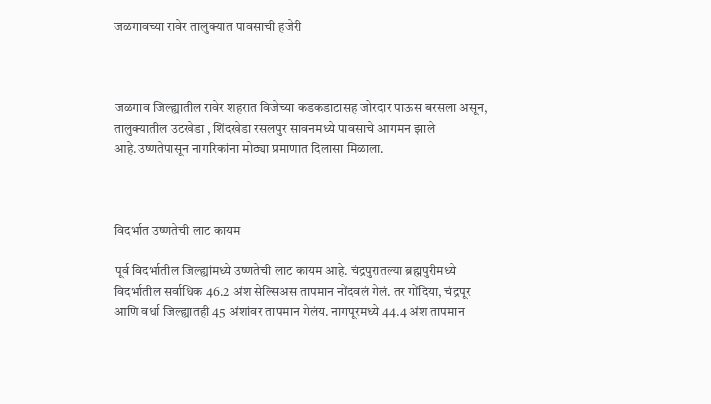जळगावच्या रावेर तालुक्यात पावसाची हजेरी



जळगाव जिल्ह्यातील रावेर शहरात विजेच्या कडकडाटासह जोरदार पाऊस बरसला असून, तालुक्यातील उटखेडा , शिंदखेडा रसलपुर सावनमध्ये पावसाचे आगमन झाले आहे.उष्णतेपासून नागरिकांना मोठ्या प्रमाणात दिलासा मिळाला.



विदर्भात उष्णतेची लाट कायम

पूर्व विदर्भातील जिल्ह्यांमध्ये उष्णतेची लाट कायम आहे. चंद्रपुरातल्या ब्रह्मपुरीमध्ये विदर्भातील सर्वाधिक 46.2 अंश सेल्सिअस तापमान नोंदवलं गेलं. तर गोंदिया, चंद्रपूर आणि वर्धा जिल्ह्यातही 45 अंशांवर तापमान गेलंय. नागपूरमध्ये 44.4 अंश तापमान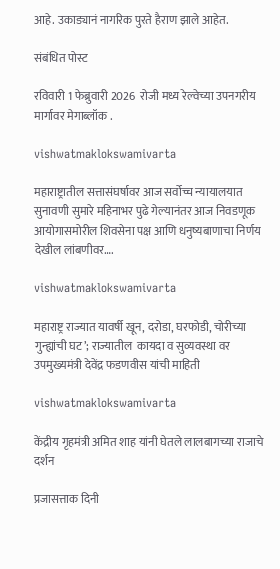आहे. उकाड्यानं नागरिक पुरते हैराण झाले आहेत.

संबंधित पोस्ट

रविवारी 1 फेब्रुवारी 2026  रोजी मध्य रेल्वेच्या उपनगरीय मार्गावर मेगाब्लॉक .

vishwatmaklokswamivarta

महाराष्ट्रातील सत्तासंघर्षावर आज सर्वोच्च न्यायालयात सुनावणी सुमारे महिनाभर पुढे गेल्यानंतर आज निवडणूक आयोगासमोरील शिवसेना पक्ष आणि धनुष्यबाणाचा निर्णय देखील लांबणीवर….

vishwatmaklokswamivarta

महाराष्ट्र राज्यात यावर्षी खून, दरोडा, घरफोडी, चोरीच्या गुन्ह्यांची घट’; राज्यातील  कायदा व सुव्यवस्था वर उपमुख्यमंत्री देवेंद्र फडणवीस यांची माहिती

vishwatmaklokswamivarta

केंद्रीय गृहमंत्री अमित शाह यांनी घेतले लालबागच्या राजाचे दर्शन

प्रजासत्ताक दिनी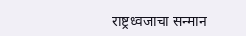राष्ट्रध्वजाचा सन्मान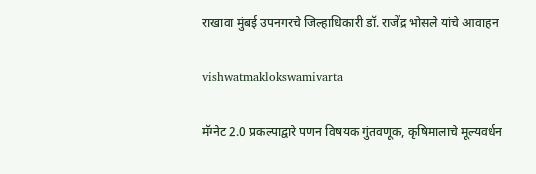राखावा मुंबई उपनगरचे जिल्हाधिकारी डॉ. राजेंद्र भोसले यांचे आवाहन

vishwatmaklokswamivarta

मॅग्नेट 2.0 प्रकल्पाद्वारे पणन विषयक गुंतवणूक, कृषिमालाचे मूल्यवर्धन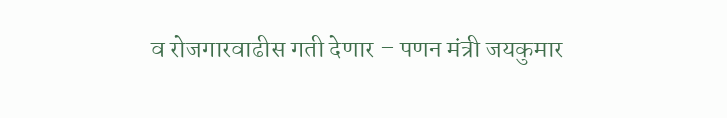व रोजगारवाढीस गती देणार – पणन मंत्री जयकुमार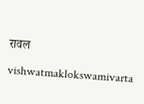रावल

vishwatmaklokswamivarta